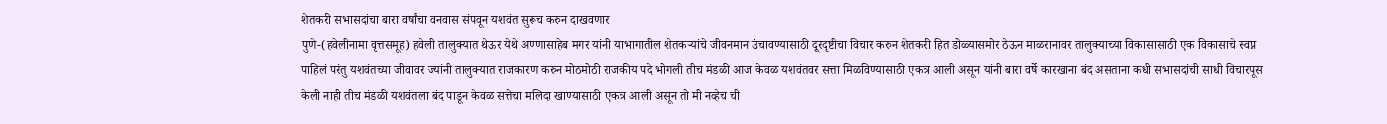शेतकरी सभासदांचा बारा वर्षांचा वनवास संपवून यशवंत सुरूच करुन दाखवणार
पुणे-(हवेलीनामा वृत्तसमूह) हवेली तालुक्यात थेऊर येथे अण्णासाहेब मगर यांनी याभागातील शेतकऱ्यांचे जीवनमान उंचावण्यासाठी दूरदृष्टीचा विचार करुन शेतकरी हित डोळ्यासमोर ठेऊन माळरानावर तालुक्याच्या विकासासाठी एक विकासाचे स्वप्न पाहिलं परंतु यशवंतच्या जीवावर ज्यांनी तालुक्यात राजकारण करुन मोठमोठी राजकीय पदे भोगली तीच मंडळी आज केवळ यशवंतवर सत्ता मिळविण्यासाठी एकत्र आली असून यांनी बारा वर्षे कारखाना बंद असताना कधी सभासदांची साधी विचारपूस केली नाही तीच मंडळी यशवंतला बंद पाडून केवळ सत्तेचा मलिदा खाण्यासाठी एकत्र आली असून तो मी नव्हेच ची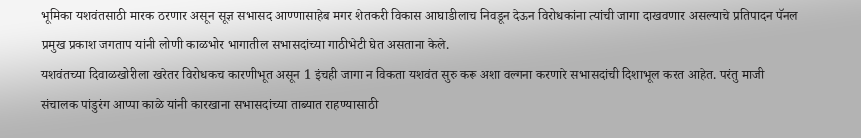भूमिका यशवंतसाठी मारक ठरणार असून सूज्ञ सभासद आण्णासाहेब मगर शेतकरी विकास आघाडीलाच निवडून देऊन विरोधकांना त्यांची जागा दाखवणार असल्याचे प्रतिपादन पॅनल प्रमुख प्रकाश जगताप यांनी लोणी काळभोर भागातील सभासदांच्या गाठीभेटी घेत असताना केले.
यशवंतच्या दिवाळखोरीला खरेतर विरोधकच कारणीभूत असून 1 इंचही जागा न विकता यशवंत सुरु करू अशा वल्गना करणारे सभासदांची दिशाभूल करत आहेत. परंतु माजी संचालक पांडुरंग आप्पा काळे यांनी कारखाना सभासदांच्या ताब्यात राहण्यासाठी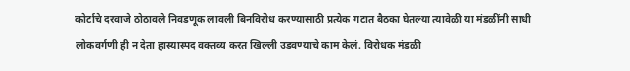कोर्टाचे दरवाजे ठोठावले निवडणूक लावली बिनविरोध करण्यासाठी प्रत्येक गटात बैठका घेतल्या त्यावेळी या मंडळींनी साधी लोकवर्गणी ही न देता हास्यास्पद वक्तव्य करत खिल्ली उडवण्याचे काम केलं. विरोधक मंडळी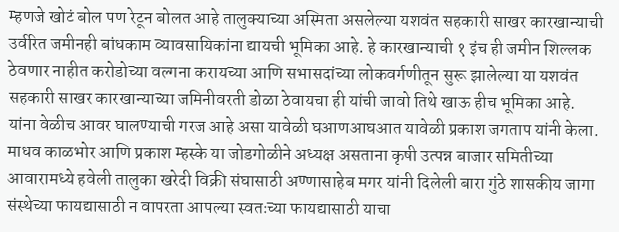म्हणजे खोटं बोल पण रेटून बोलत आहे तालुक्याच्या अस्मिता असलेल्या यशवंत सहकारी साखर कारखान्याची उर्वरित जमीनही बांधकाम व्यावसायिकांना द्यायची भूमिका आहे. हे कारखान्याची १ इंच ही जमीन शिल्लक ठेवणार नाहीत करोडोच्या वल्गना करायच्या आणि सभासदांच्या लोकवर्गणीतून सुरू झालेल्या या यशवंत सहकारी साखर कारखान्याच्या जमिनीवरती डोळा ठेवायचा ही यांची जावो तिथे खाऊ हीच भूमिका आहे. यांना वेळीच आवर घालण्याची गरज आहे असा यावेळी घआणआघआत यावेळी प्रकाश जगताप यांनी केला. माधव काळभोर आणि प्रकाश म्हस्के या जोडगोळीने अध्यक्ष असताना कृषी उत्पन्न बाजार समितीच्या आवारामध्ये हवेली तालुका खरेदी विक्री संघासाठी अण्णासाहेब मगर यांनी दिलेली बारा गुंठे शासकीय जागा संस्थेच्या फायद्यासाठी न वापरता आपल्या स्वतःच्या फायद्यासाठी याचा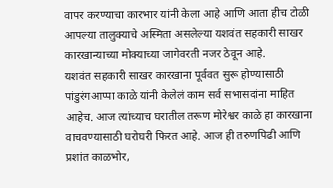वापर करण्याचा कारभार यांनी केला आहे आणि आता हीच टोळी आपल्या तालुक्याचे अस्मिता असलेल्या यशवंत सहकारी साखर कारखान्याच्या मोक्याच्या जागेवरती नजर ठेवून आहे.
यशवंत सहकारी साखर कारखाना पूर्ववत सुरू होण्यासाठी पांडुरंगआप्पा काळे यांनी केलेलं काम सर्व सभासदांना माहित आहेच. आज त्यांच्याच घरातील तरूण मोरेश्वर काळे हा कारखाना वाचवण्यासाठी घरोघरी फिरत आहे. आज ही तरुणपिढी आणि प्रशांत काळभोर,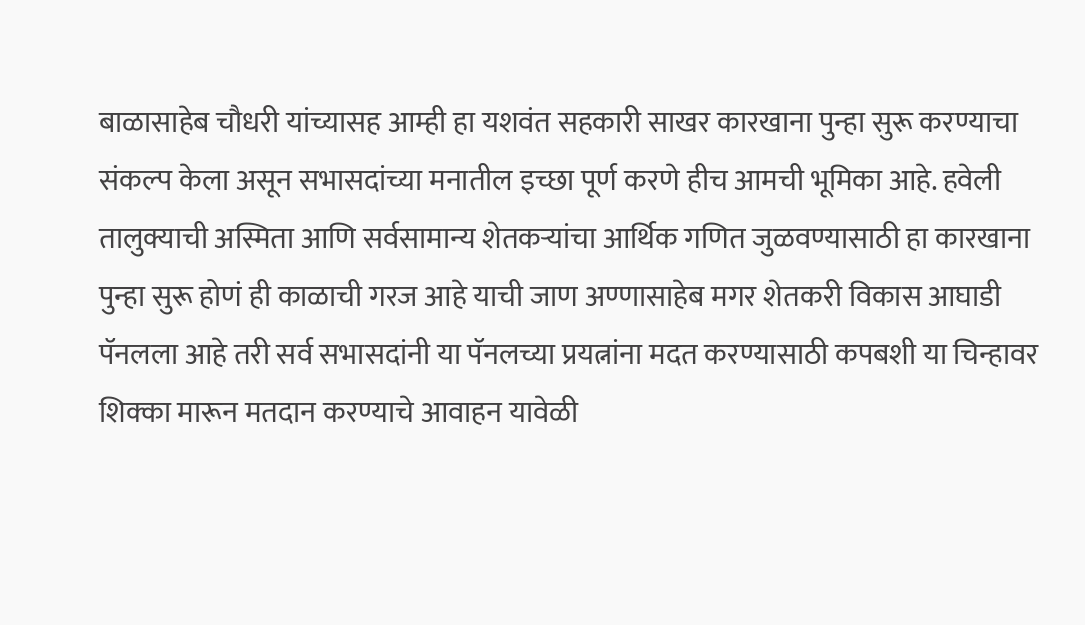बाळासाहेब चौधरी यांच्यासह आम्ही हा यशवंत सहकारी साखर कारखाना पुन्हा सुरू करण्याचा संकल्प केला असून सभासदांच्या मनातील इच्छा पूर्ण करणे हीच आमची भूमिका आहे. हवेली तालुक्याची अस्मिता आणि सर्वसामान्य शेतकऱ्यांचा आर्थिक गणित जुळवण्यासाठी हा कारखाना पुन्हा सुरू होणं ही काळाची गरज आहे याची जाण अण्णासाहेब मगर शेतकरी विकास आघाडी पॅनलला आहे तरी सर्व सभासदांनी या पॅनलच्या प्रयत्नांना मदत करण्यासाठी कपबशी या चिन्हावर शिक्का मारून मतदान करण्याचे आवाहन यावेळी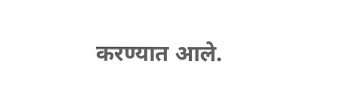करण्यात आले.